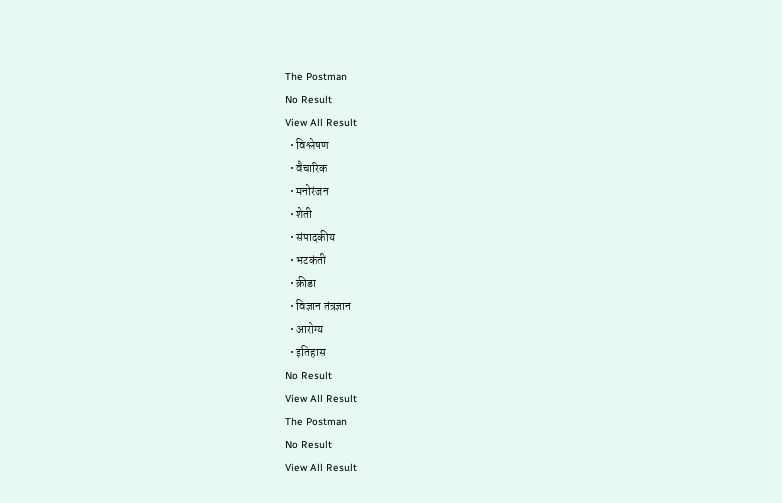The Postman
No Result
View All Result
  • विश्लेषण
  • वैचारिक
  • मनोरंजन
  • शेती
  • संपादकीय
  • भटकंती
  • क्रीडा
  • विज्ञान तंत्रज्ञान
  • आरोग्य
  • इतिहास
No Result
View All Result
The Postman
No Result
View All Result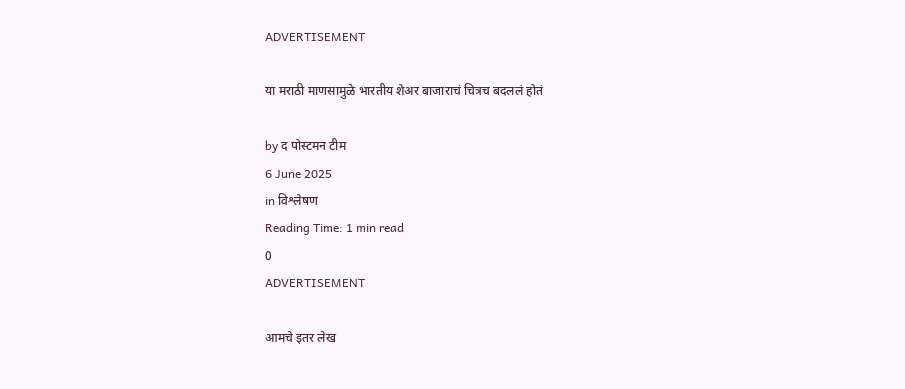ADVERTISEMENT

या मराठी माणसामुळे भारतीय शेअर बाजाराचं चित्रच बदललं होतं

by द पोस्टमन टीम
6 June 2025
in विश्लेषण
Reading Time: 1 min read
0
ADVERTISEMENT

आमचे इतर लेख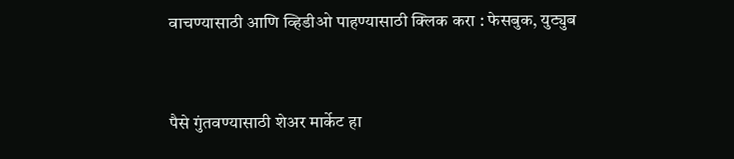वाचण्यासाठी आणि व्हिडीओ पाहण्यासाठी क्लिक करा : फेसबुक, युट्युब


पैसे गुंतवण्यासाठी शेअर मार्केट हा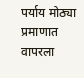पर्याय मोठ्या प्रमाणात वापरला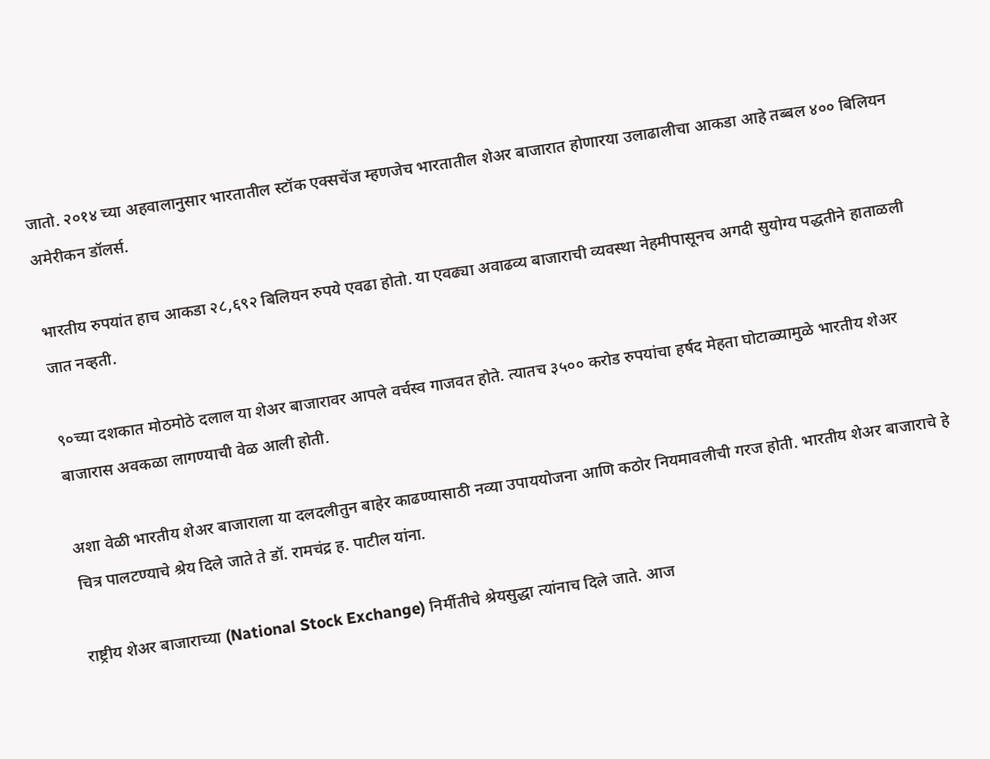जातो. २०१४ च्या अहवालानुसार भारतातील स्टॉक एक्सचेंज म्हणजेच भारतातील शेअर बाजारात होणारया उलाढालीचा आकडा आहे तब्बल ४०० बिलियन अमेरीकन डॉलर्स.

भारतीय रुपयांत हाच आकडा २८,६९२ बिलियन रुपये एवढा होतो. या एवढ्या अवाढव्य बाजाराची व्यवस्था नेहमीपासूनच अगदी सुयोग्य पद्धतीने हाताळली जात नव्हती.

९०च्या दशकात मोठमोठे दलाल या शेअर बाजारावर आपले वर्चस्व गाजवत होते. त्यातच ३५०० करोड रुपयांचा हर्षद मेहता घोटाळ्यामुळे भारतीय शेअर बाजारास अवकळा लागण्याची वेळ आली होती.

अशा वेळी भारतीय शेअर बाजाराला या दलदलीतुन बाहेर काढण्यासाठी नव्या उपाययोजना आणि कठोर नियमावलीची गरज होती. भारतीय शेअर बाजाराचे हे चित्र पालटण्याचे श्रेय दिले जाते ते डॉ. रामचंद्र ह. पाटील यांना.

राष्ट्रीय शेअर बाजाराच्या (National Stock Exchange) निर्मीतीचे श्रेयसुद्धा त्यांनाच दिले जाते. आज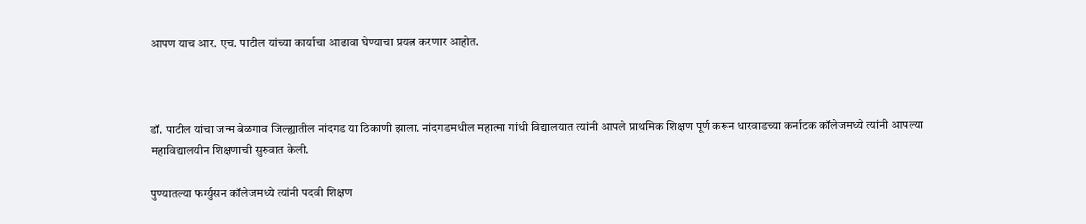आपण याच आर. एच. पाटील यांच्या कार्याचा आढावा घेण्याचा प्रयत्न करणार आहोत.



डॉ. पाटील यांचा जन्म बेळगाव जिल्ह्यातील नांदगड या ठिकाणी झाला. नांदगडमधील महात्मा गांधी विद्यालयात त्यांनी आपले प्राथमिक शिक्षण पूर्ण करून धारवाडच्या कर्नाटक कॉलेजमध्ये त्यांनी आपल्या महाविद्यालयीन शिक्षणाची सुरुवात केली.

पुण्यातल्या फर्ग्युसन कॉलेजमध्ये त्यांनी पदवी शिक्षण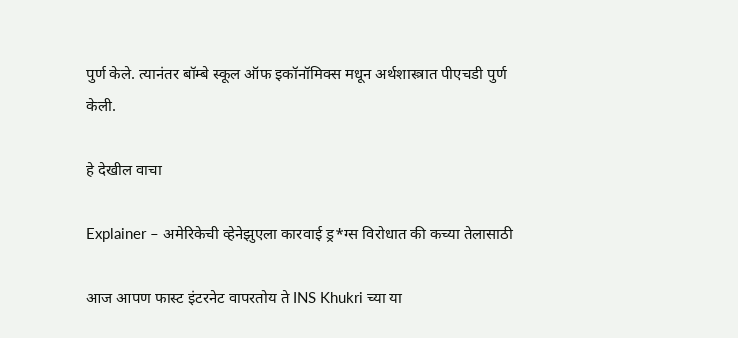पुर्ण केले. त्यानंतर बॉम्बे स्कूल ऑफ इकॉनॉमिक्स मधून अर्थशास्त्रात पीएचडी पुर्ण केली.

हे देखील वाचा

Explainer – अमेरिकेची व्हेनेझुएला कारवाई ड्र*ग्स विरोधात की कच्या तेलासाठी

आज आपण फास्ट इंटरनेट वापरतोय ते INS Khukri च्या या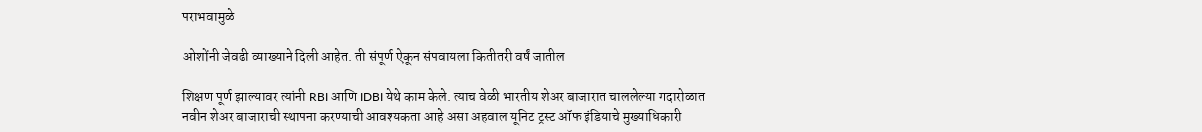पराभवामुळे

ओशोंनी जेवढी व्याख्याने दिली आहेत. ती संपूर्ण ऐकून संपवायला कितीतरी वर्षं जातील

शिक्षण पूर्ण झाल्यावर त्यांनी RBI आणि IDBI येथे काम केले. त्याच वेळी भारतीय शेअर बाजारात चाललेल्या गदारोळात नवीन शेअर बाजाराची स्थापना करण्याची आवश्यकता आहे असा अहवाल यूनिट ट्रस्ट ऑफ इंडियाचे मुख्याधिकारी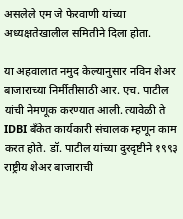असलेले एम जे फेरवाणी यांच्या अध्यक्षतेखालील समितीने दिला होता.

या अहवालात नमुद केल्यानुसार नविन शेअर बाजाराच्या निर्मीतीसाठी आर. एच. पाटील यांची नेमणूक करण्यात आली. त्यावेळी ते IDBI बँकेत कार्यकारी संचालक म्हणून काम करत होते. डॉ. पाटील यांच्या दुरदृष्टीने १९९३ राष्ट्रीय शेअर बाजाराची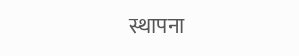स्थापना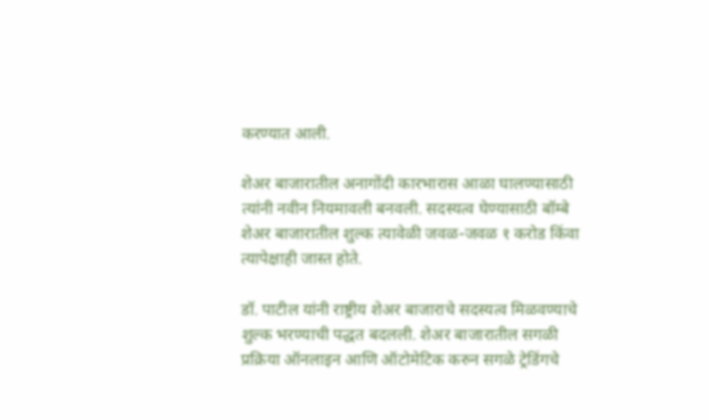करण्यात आली.

शेअर बाजारातील अनागोंदी कारभारास आळा घालण्यासाठी त्यांनी नवीन नियमावली बनवली. सदस्यत्व घेण्यासाठी बॉम्बे शेअर बाजारातील शुल्क त्यावेळी जवळ-जवळ १ करोड किंवा त्यापेक्षाही जास्त होते.

डॉ. पाटील यांनी राष्ट्रीय शेअर बाजाराचे सदस्यत्व मिळवण्याचे शुल्क भरण्याची पद्धत बदलली. शेअर बाजारातील सगळी प्रक्रिया ऑनलाइन आणि ऑटोमेटिक करुन सगळे ट्रेडिंगचे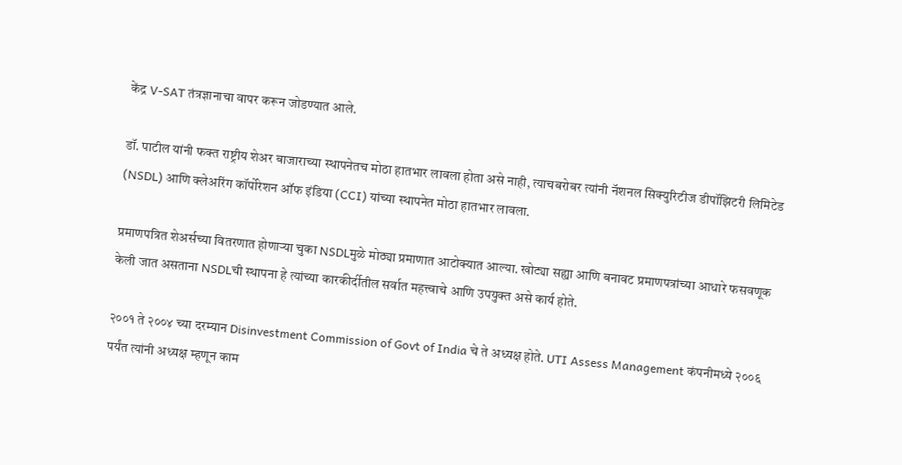केंद्र V-SAT तंत्रज्ञानाचा वापर करून जोडण्यात आले.

डॉ. पाटील यांनी फक्त राष्ट्रीय शेअर बाजाराच्या स्थापनेतच मोठा हातभार लावला होता असे नाही, त्याचबरोबर त्यांनी नॅशनल सिक्युरिटीज डीपॉझिटरी लिमिटेड (NSDL) आणि क्लेअरिंग कॉर्पोरेशन ऑफ इंडिया (CCI) यांच्या स्थापनेत मोठा हातभार लावला.

प्रमाणपत्रित शेअर्सच्या वितरणात होणाऱ्या चुका NSDLमुळे मोठ्या प्रमाणात आटोक्यात आल्या. खोट्या सह्या आणि बनावट प्रमाणपत्रांच्या आधारे फसवणूक केली जात असताना NSDLची स्थापना हे त्यांच्या कारकीर्दीतील सर्वात महत्त्वाचे आणि उपयुक्त असे कार्य होते.

२००१ ते २००४ च्या दरम्यान Disinvestment Commission of Govt of India चे ते अध्यक्ष होते. UTI Assess Management कंपनीमध्ये २००६ पर्यंत त्यांनी अध्यक्ष म्हणून काम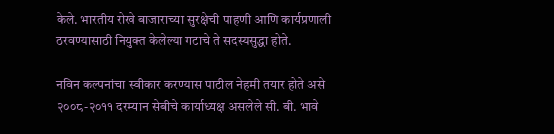केले. भारतीय रोखे बाजाराच्या सुरक्षेची पाहणी आणि कार्यप्रणाली ठरवण्यासाठी नियुक्त केलेल्या गटाचे ते सदस्यसुद्धा होते.

नविन कल्पनांचा स्वीकार करण्यास पाटील नेहमी तयार होते असे २००८-२०११ दरम्यान सेबीचे कार्याध्यक्ष असलेले सी. बी. भावे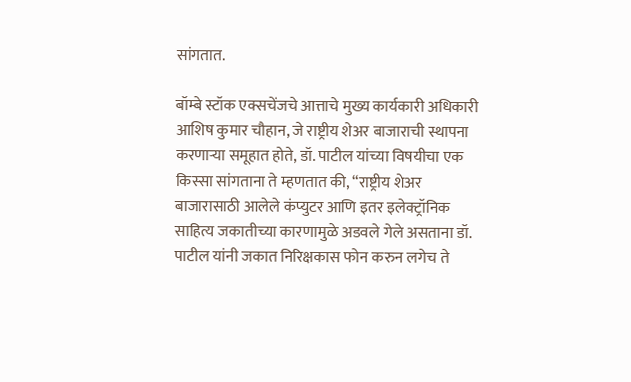सांगतात.

बॉम्बे स्टॉक एक्सचेंजचे आत्ताचे मुख्य कार्यकारी अधिकारी आशिष कुमार चौहान, जे राष्ट्रीय शेअर बाजाराची स्थापना करणाऱ्या समूहात होते, डॉ. पाटील यांच्या विषयीचा एक किस्सा सांगताना ते म्हणतात की, “राष्ट्रीय शेअर बाजारासाठी आलेले कंप्युटर आणि इतर इलेक्ट्रॉनिक साहित्य जकातीच्या कारणामुळे अडवले गेले असताना डॉ. पाटील यांनी जकात निरिक्षकास फोन करुन लगेच ते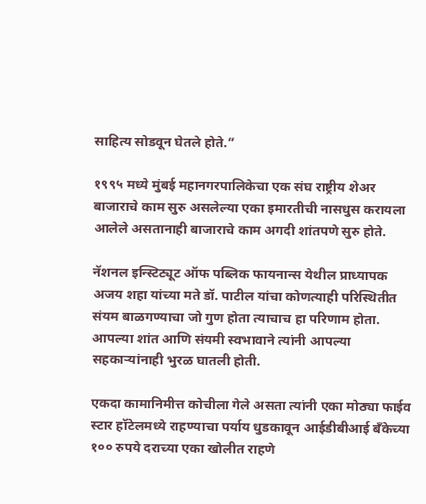साहित्य सोडवून घेतले होते.”

१९९५ मध्ये मुंबई महानगरपालिकेचा एक संघ राष्ट्रीय शेअर बाजाराचे काम सुरु असलेल्या एका इमारतीची नासधुस करायला आलेले असतानाही बाजाराचे काम अगदी शांतपणे सुरु होते.

नॅशनल इन्स्टिट्यूट ऑफ पब्लिक फायनान्स येथील प्राध्यापक अजय शहा यांच्या मते डॉ. पाटील यांचा कोणत्याही परिस्थितीत संयम बाळगण्याचा जो गुण होता त्याचाच हा परिणाम होता. आपल्या शांत आणि संयमी स्वभावाने त्यांनी आपल्या सहकाऱ्यांनाही भुरळ घातली होती.

एकदा कामानिमीत्त कोचीला गेले असता त्यांनी एका मोठ्या फाईव स्टार हॉटेलमध्ये राहण्याचा पर्याय धुडकावून आईडीबीआई बँकेच्या १०० रुपये दराच्या एका खोलीत राहणे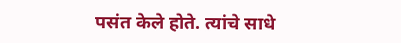पसंत केले होते. त्यांचे साधे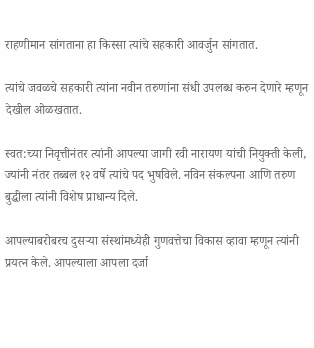राहणीमान सांगताना हा किस्सा त्यांचे सहकारी आवर्जुन सांगतात.

त्यांचे जवळचे सहकारी त्यांना नवीन तरुणांना संधी उपलब्ध करुन देणारे म्हणून देखील ओळखतात.

स्वत:च्या निवृत्तीनंतर त्यांनी आपल्या जागी रवी नारायण यांची नियुक्ती केली, ज्यांनी नंतर तब्बल १२ वर्षे त्यांचे पद भुषविले. नविन संकल्पना आणि तरुण बुद्धीला त्यांनी विशेष प्राधान्य दिले.

आपल्याबरोबरच दुसऱ्या संस्थांमध्येही गुणवत्तेचा विकास व्हावा म्हणून त्यांनी प्रयत्न केले. आपल्याला आपला दर्जा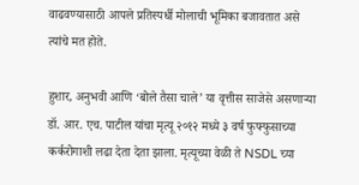वाढवण्यासाठी आपले प्रतिस्पर्धी मोलाची भूमिका बजावतात असे त्यांचे मत होते.

हुशार, अनुभवी आणि ‘बोले तैसा चाले’ या वृत्तीस साजेसे असणाऱ्या डॉ. आर. एच. पाटील यांचा मृत्यू २०१२ मध्ये ३ वर्ष फुफ्फुसाच्या कर्करोगाशी लढा देता देता झाला. मृत्यूच्या वेळी ते NSDL च्या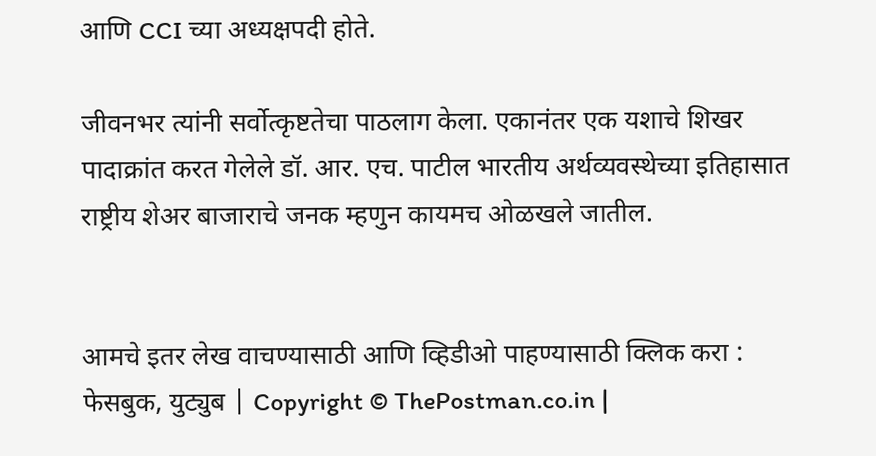आणि CCI च्या अध्यक्षपदी होते.

जीवनभर त्यांनी सर्वोत्कृष्टतेचा पाठलाग केला. एकानंतर एक यशाचे शिखर पादाक्रांत करत गेलेले डॉ. आर. एच. पाटील भारतीय अर्थव्यवस्थेच्या इतिहासात राष्ट्रीय शेअर बाजाराचे जनक म्हणुन कायमच ओळखले जातील.


आमचे इतर लेख वाचण्यासाठी आणि व्हिडीओ पाहण्यासाठी क्लिक करा : फेसबुक, युट्युब | Copyright © ThePostman.co.in |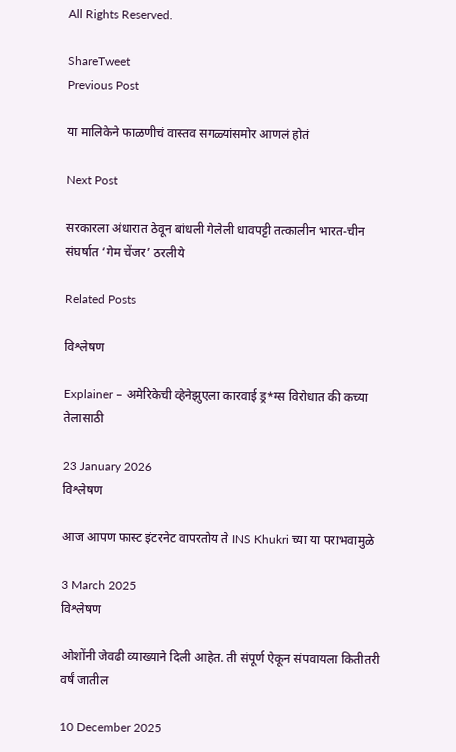All Rights Reserved.

ShareTweet
Previous Post

या मालिकेने फाळणीचं वास्तव सगळ्यांसमोर आणलं होतं

Next Post

सरकारला अंधारात ठेवून बांधली गेलेली धावपट्टी तत्कालीन भारत-चीन संघर्षात ‘गेम चेंजर’ ठरलीये

Related Posts

विश्लेषण

Explainer – अमेरिकेची व्हेनेझुएला कारवाई ड्र*ग्स विरोधात की कच्या तेलासाठी

23 January 2026
विश्लेषण

आज आपण फास्ट इंटरनेट वापरतोय ते INS Khukri च्या या पराभवामुळे

3 March 2025
विश्लेषण

ओशोंनी जेवढी व्याख्याने दिली आहेत. ती संपूर्ण ऐकून संपवायला कितीतरी वर्षं जातील

10 December 2025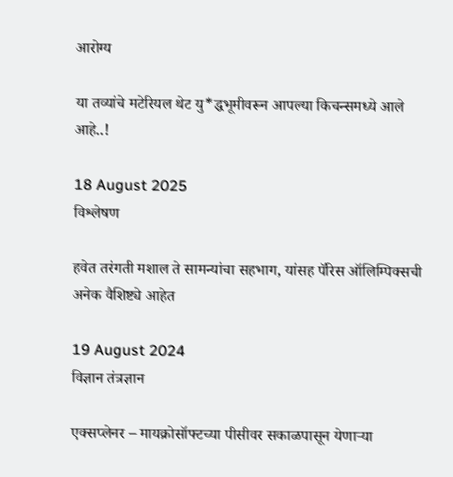आरोग्य

या तव्यांचे मटेरियल थेट यु*द्धभूमीवरून आपल्या किचन्समध्ये आले आहे..!

18 August 2025
विश्लेषण

हवेत तरंगती मशाल ते सामन्यांचा सहभाग, यांसह पॅरिस ऑलिम्पिक्सची अनेक वैशिष्ट्ये आहेत

19 August 2024
विज्ञान तंत्रज्ञान

एक्सप्लेनर – मायक्रोसॉफ्टच्या पीसीवर सकाळपासून येणाऱ्या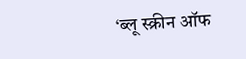‘ब्लू स्क्रीन ऑफ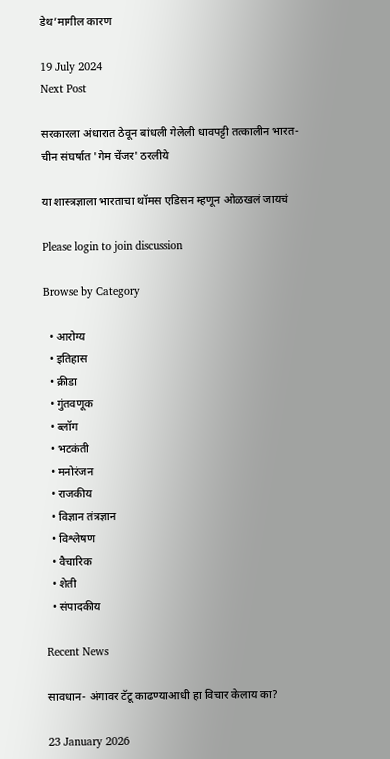डेथ’मागील कारण

19 July 2024
Next Post

सरकारला अंधारात ठेवून बांधली गेलेली धावपट्टी तत्कालीन भारत-चीन संघर्षात 'गेम चेंजर' ठरलीये

या शास्त्रज्ञाला भारताचा थॉमस एडिसन म्हणून ओळखलं जायचं

Please login to join discussion

Browse by Category

  • आरोग्य
  • इतिहास
  • क्रीडा
  • गुंतवणूक
  • ब्लॉग
  • भटकंती
  • मनोरंजन
  • राजकीय
  • विज्ञान तंत्रज्ञान
  • विश्लेषण
  • वैचारिक
  • शेती
  • संपादकीय

Recent News

सावधान- अंगावर टॅटू काढण्याआधी हा विचार केलाय का?

23 January 2026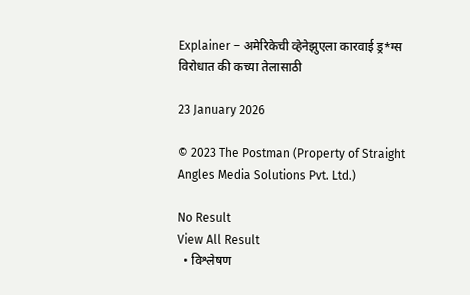Explainer – अमेरिकेची व्हेनेझुएला कारवाई ड्र*ग्स विरोधात की कच्या तेलासाठी

23 January 2026

© 2023 The Postman (Property of Straight Angles Media Solutions Pvt. Ltd.)

No Result
View All Result
  • विश्लेषण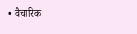• वैचारिक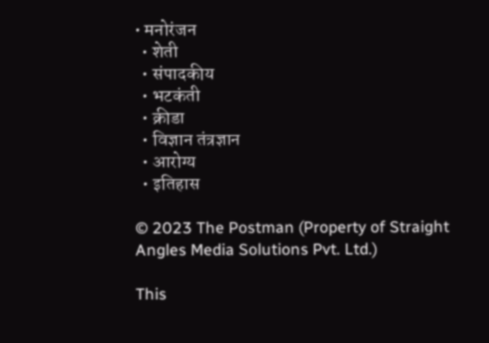• मनोरंजन
  • शेती
  • संपादकीय
  • भटकंती
  • क्रीडा
  • विज्ञान तंत्रज्ञान
  • आरोग्य
  • इतिहास

© 2023 The Postman (Property of Straight Angles Media Solutions Pvt. Ltd.)

This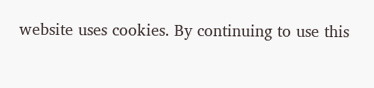website uses cookies. By continuing to use this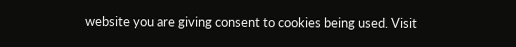website you are giving consent to cookies being used. Visit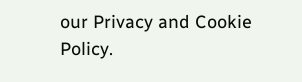our Privacy and Cookie Policy.